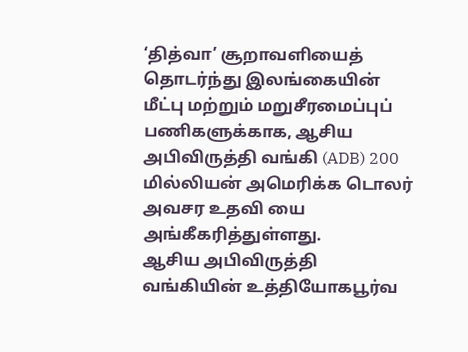‘தித்வா’ சூறாவளியைத் தொடர்ந்து இலங்கையின் மீட்பு மற்றும் மறுசீரமைப்புப் பணிகளுக்காக, ஆசிய அபிவிருத்தி வங்கி (ADB) 200 மில்லியன் அமெரிக்க டொலர் அவசர உதவி யை அங்கீகரித்துள்ளது.
ஆசிய அபிவிருத்தி வங்கியின் உத்தியோகபூர்வ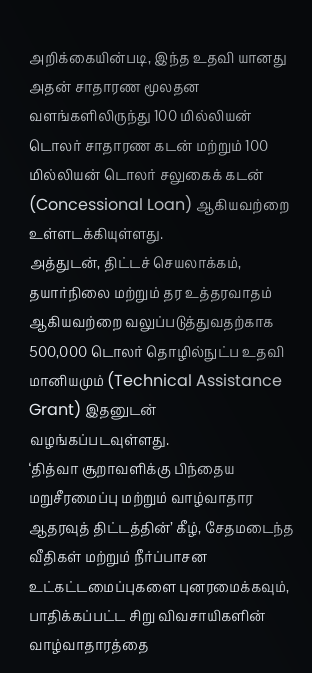அறிக்கையின்படி, இந்த உதவி யானது அதன் சாதாரண மூலதன வளங்களிலிருந்து 100 மில்லியன் டொலர் சாதாரண கடன் மற்றும் 100 மில்லியன் டொலர் சலுகைக் கடன் (Concessional Loan) ஆகியவற்றை உள்ளடக்கியுள்ளது.
அத்துடன், திட்டச் செயலாக்கம், தயார்நிலை மற்றும் தர உத்தரவாதம் ஆகியவற்றை வலுப்படுத்துவதற்காக 500,000 டொலர் தொழில்நுட்ப உதவி மானியமும் (Technical Assistance Grant) இதனுடன் வழங்கப்படவுள்ளது.
‘தித்வா சூறாவளிக்கு பிந்தைய மறுசீரமைப்பு மற்றும் வாழ்வாதார ஆதரவுத் திட்டத்தின்’ கீழ், சேதமடைந்த வீதிகள் மற்றும் நீர்ப்பாசன உட்கட்டமைப்புகளை புனரமைக்கவும், பாதிக்கப்பட்ட சிறு விவசாயிகளின் வாழ்வாதாரத்தை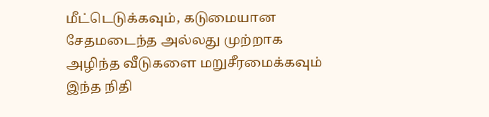மீட்டெடுக்கவும், கடுமையான சேதமடைந்த அல்லது முற்றாக அழிந்த வீடுகளை மறுசீரமைக்கவும் இந்த நிதி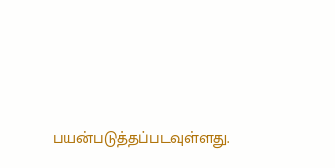பயன்படுத்தப்படவுள்ளது.